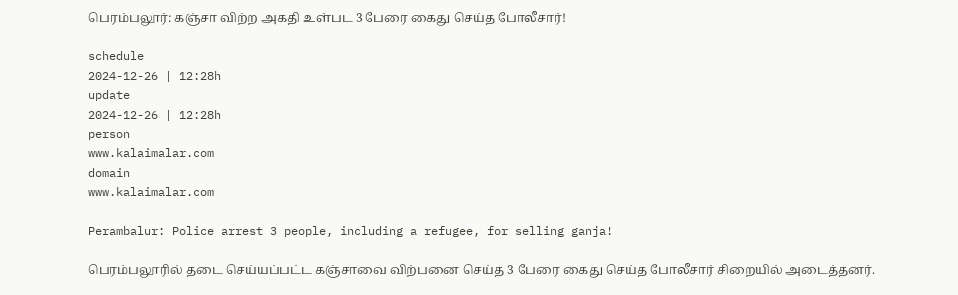பெரம்பலூர்: கஞ்சா விற்ற அகதி உள்பட 3 பேரை கைது செய்த போலீசார்!

schedule
2024-12-26 | 12:28h
update
2024-12-26 | 12:28h
person
www.kalaimalar.com
domain
www.kalaimalar.com

Perambalur: Police arrest 3 people, including a refugee, for selling ganja!

பெரம்பலூரில் தடை செய்யப்பட்ட கஞ்சாவை விற்பனை செய்த 3 பேரை கைது செய்த போலீசார் சிறையில் அடைத்தனர்.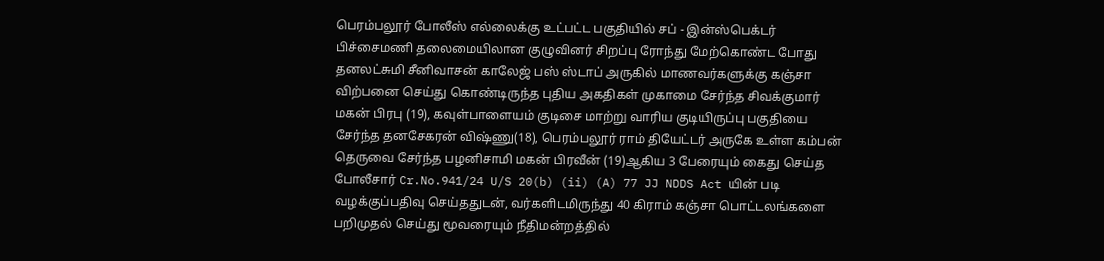பெரம்பலூர் போலீஸ் எல்லைக்கு உட்பட்ட பகுதியில் சப் - இன்ஸ்பெக்டர் பிச்சைமணி தலைமையிலான குழுவினர் சிறப்பு ரோந்து மேற்கொண்ட போது தனலட்சுமி சீனிவாசன் காலேஜ் பஸ் ஸ்டாப் அருகில் மாணவர்களுக்கு கஞ்சா விற்பனை செய்து கொண்டிருந்த புதிய அகதிகள் முகாமை சேர்ந்த சிவக்குமார் மகன் பிரபு (19), கவுள்பாளையம் குடிசை மாற்று வாரிய குடியிருப்பு பகுதியை சேர்ந்த தனசேகரன் விஷ்ணு(18), பெரம்பலூர் ராம் தியேட்டர் அருகே உள்ள கம்பன் தெருவை சேர்ந்த பழனிசாமி மகன் பிரவீன் (19)ஆகிய 3 பேரையும் கைது செய்த போலீசார் Cr.No.941/24 U/S 20(b) (ii) (A) 77 JJ NDDS Act யின் படி வழக்குப்பதிவு செய்ததுடன், வர்களிடமிருந்து 40 கிராம் கஞ்சா பொட்டலங்களை பறிமுதல் செய்து மூவரையும் நீதிமன்றத்தில்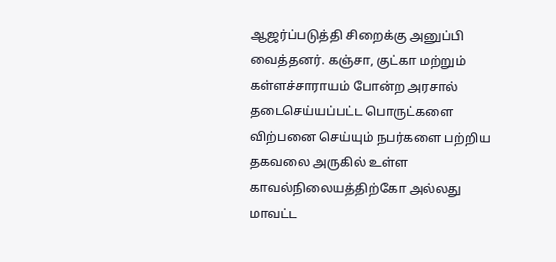ஆஜர்ப்படுத்தி சிறைக்கு அனுப்பி வைத்தனர். கஞ்சா, குட்கா மற்றும் கள்ளச்சாராயம் போன்ற அரசால் தடைசெய்யப்பட்ட பொருட்களை விற்பனை செய்யும் நபர்களை பற்றிய தகவலை அருகில் உள்ள காவல்நிலையத்திற்கோ அல்லது மாவட்ட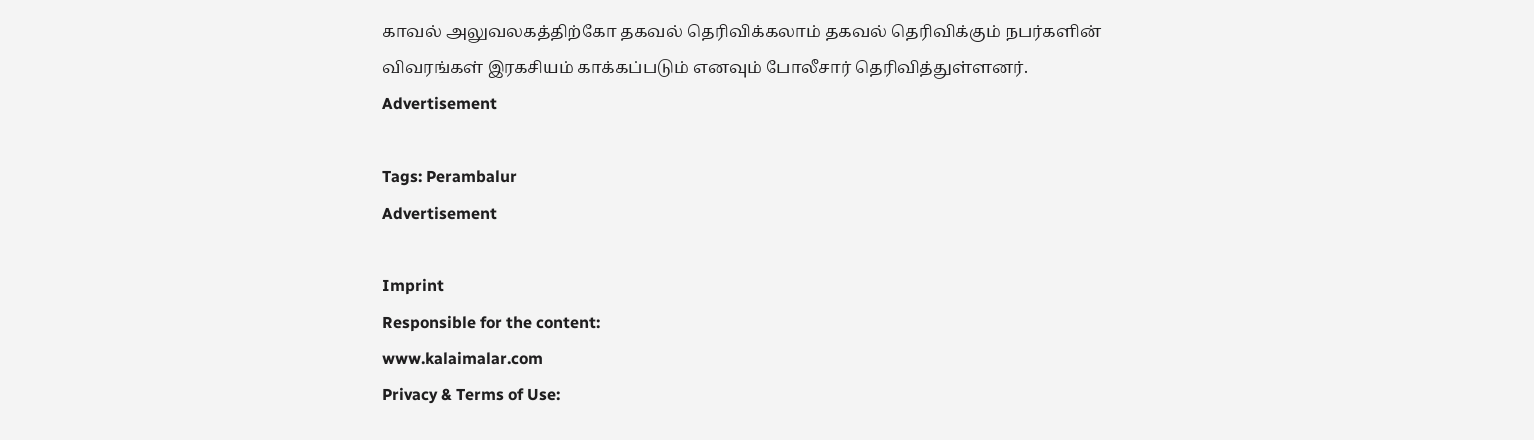காவல் அலுவலகத்திற்கோ தகவல் தெரிவிக்கலாம் தகவல் தெரிவிக்கும் நபர்களின் விவரங்கள் இரகசியம் காக்கப்படும் எனவும் போலீசார் தெரிவித்துள்ளனர்.
Advertisement

Tags: Perambalur
Advertisement

Imprint
Responsible for the content:
www.kalaimalar.com
Privacy & Terms of Use: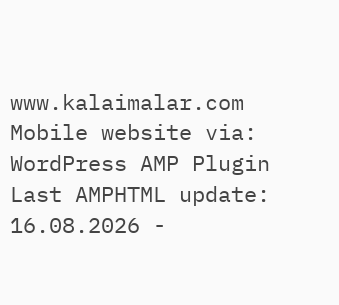www.kalaimalar.com
Mobile website via:
WordPress AMP Plugin
Last AMPHTML update:
16.08.2026 -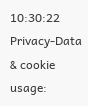10:30:22
Privacy-Data & cookie usage: